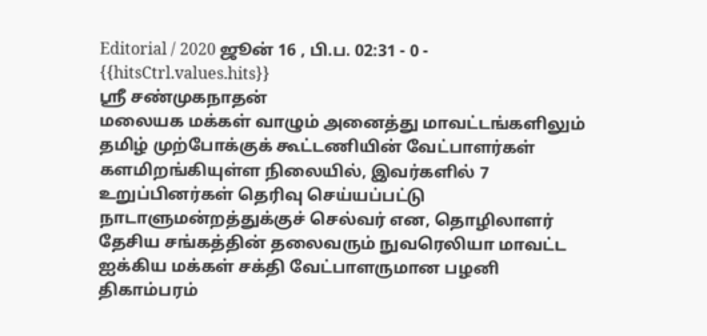Editorial / 2020 ஜூன் 16 , பி.ப. 02:31 - 0 - {{hitsCtrl.values.hits}}
ஸ்ரீ சண்முகநாதன்
மலையக மக்கள் வாழும் அனைத்து மாவட்டங்களிலும் தமிழ் முற்போக்குக் கூட்டணியின் வேட்பாளர்கள் களமிறங்கியுள்ள நிலையில், இவர்களில் 7 உறுப்பினர்கள் தெரிவு செய்யப்பட்டு நாடாளுமன்றத்துக்குச் செல்வர் என, தொழிலாளர் தேசிய சங்கத்தின் தலைவரும் நுவரெலியா மாவட்ட ஐக்கிய மக்கள் சக்தி வேட்பாளருமான பழனி திகாம்பரம்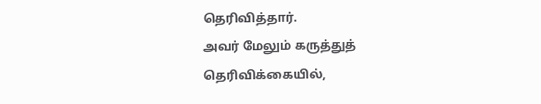தெரிவித்தார்.
அவர் மேலும் கருத்துத் தெரிவிக்கையில்,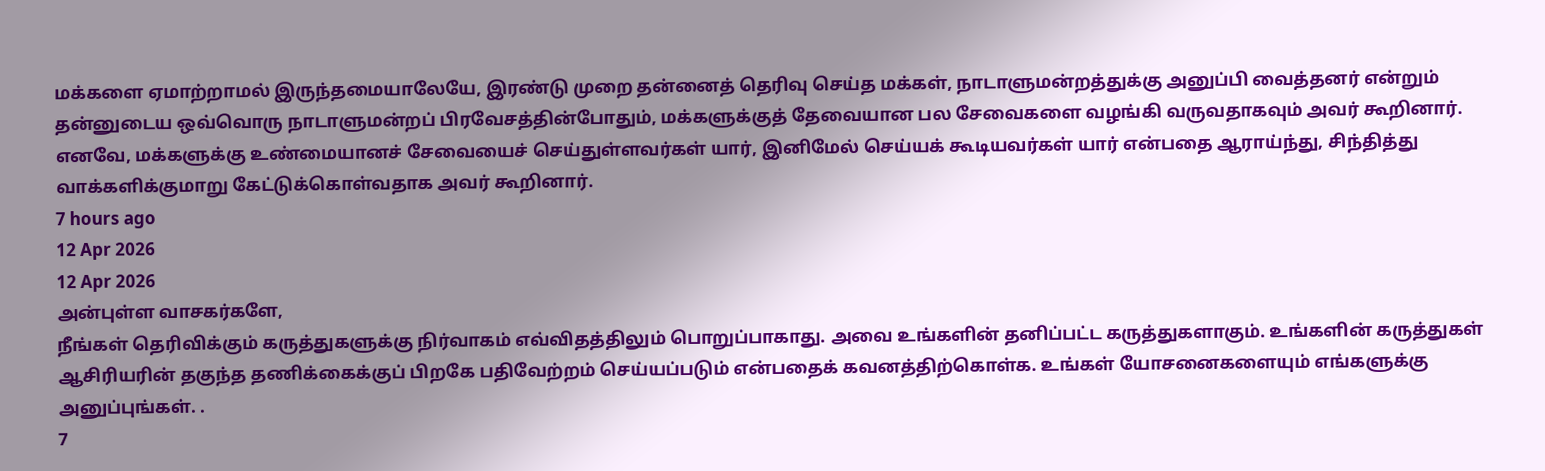மக்களை ஏமாற்றாமல் இருந்தமையாலேயே, இரண்டு முறை தன்னைத் தெரிவு செய்த மக்கள், நாடாளுமன்றத்துக்கு அனுப்பி வைத்தனர் என்றும் தன்னுடைய ஒவ்வொரு நாடாளுமன்றப் பிரவேசத்தின்போதும், மக்களுக்குத் தேவையான பல சேவைகளை வழங்கி வருவதாகவும் அவர் கூறினார். எனவே, மக்களுக்கு உண்மையானச் சேவையைச் செய்துள்ளவர்கள் யார், இனிமேல் செய்யக் கூடியவர்கள் யார் என்பதை ஆராய்ந்து, சிந்தித்து வாக்களிக்குமாறு கேட்டுக்கொள்வதாக அவர் கூறினார்.
7 hours ago
12 Apr 2026
12 Apr 2026
அன்புள்ள வாசகர்களே,
நீங்கள் தெரிவிக்கும் கருத்துகளுக்கு நிர்வாகம் எவ்விதத்திலும் பொறுப்பாகாது. அவை உங்களின் தனிப்பட்ட கருத்துகளாகும். உங்களின் கருத்துகள் ஆசிரியரின் தகுந்த தணிக்கைக்குப் பிறகே பதிவேற்றம் செய்யப்படும் என்பதைக் கவனத்திற்கொள்க. உங்கள் யோசனைகளையும் எங்களுக்கு அனுப்புங்கள். .
7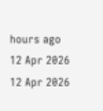hours ago
12 Apr 2026
12 Apr 2026